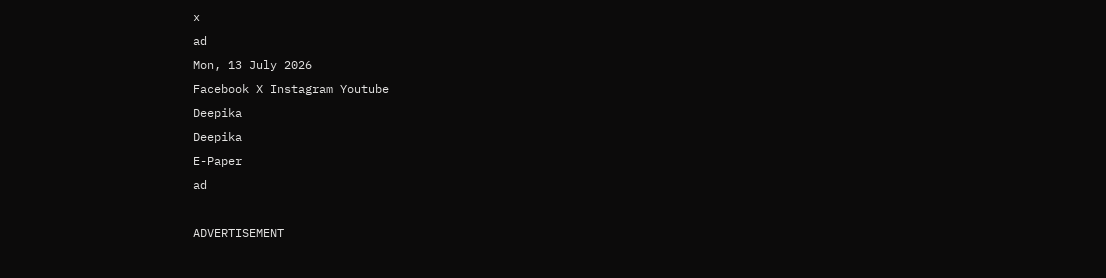x
ad
Mon, 13 July 2026
Facebook X Instagram Youtube
Deepika
Deepika
E-Paper
ad

ADVERTISEMENT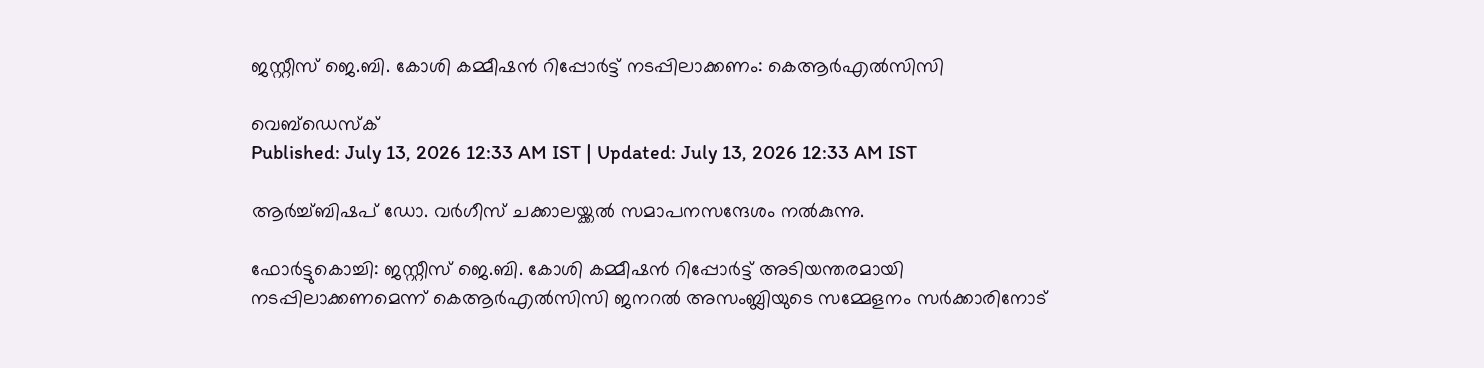ജസ്റ്റീസ് ജെ.ബി. കോശി കമ്മീഷന്‍ റിപ്പോര്‍ട്ട് നടപ്പിലാക്കണം: കെആര്‍എല്‍സിസി

വെബ്ഡെസ്ക്
Published: July 13, 2026 12:33 AM IST | Updated: July 13, 2026 12:33 AM IST

ആര്‍ച്ച്ബിഷപ് ഡോ. വര്‍ഗീസ് ചക്കാലയ്ക്കല്‍ സമാപനസന്ദേശം നല്‍കുന്നു.

ഫോര്‍ട്ടുകൊച്ചി: ജസ്റ്റീസ് ജെ.ബി. കോശി കമ്മീഷന്‍ റിപ്പോര്‍ട്ട് അടിയന്തരമായി നടപ്പിലാക്കണമെന്ന് കെആര്‍എല്‍സിസി ജനറല്‍ അസംബ്ലിയുടെ സമ്മേളനം സര്‍ക്കാരിനോട്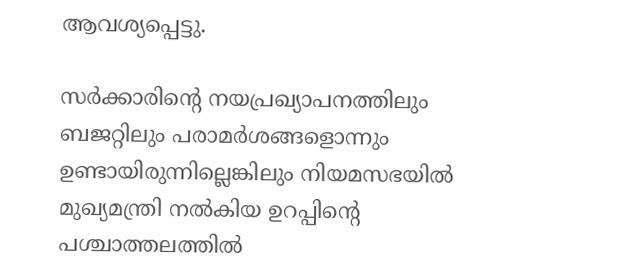ആവശ്യപ്പെട്ടു.

സര്‍ക്കാരിന്‍റെ നയപ്രഖ്യാപനത്തിലും ബജറ്റിലും പരാമര്‍ശങ്ങളൊന്നും ഉണ്ടായിരുന്നില്ലെങ്കിലും നിയമസഭയില്‍ മുഖ്യമന്ത്രി നല്‍കിയ ഉറപ്പിന്‍റെ പശ്ചാത്തലത്തില്‍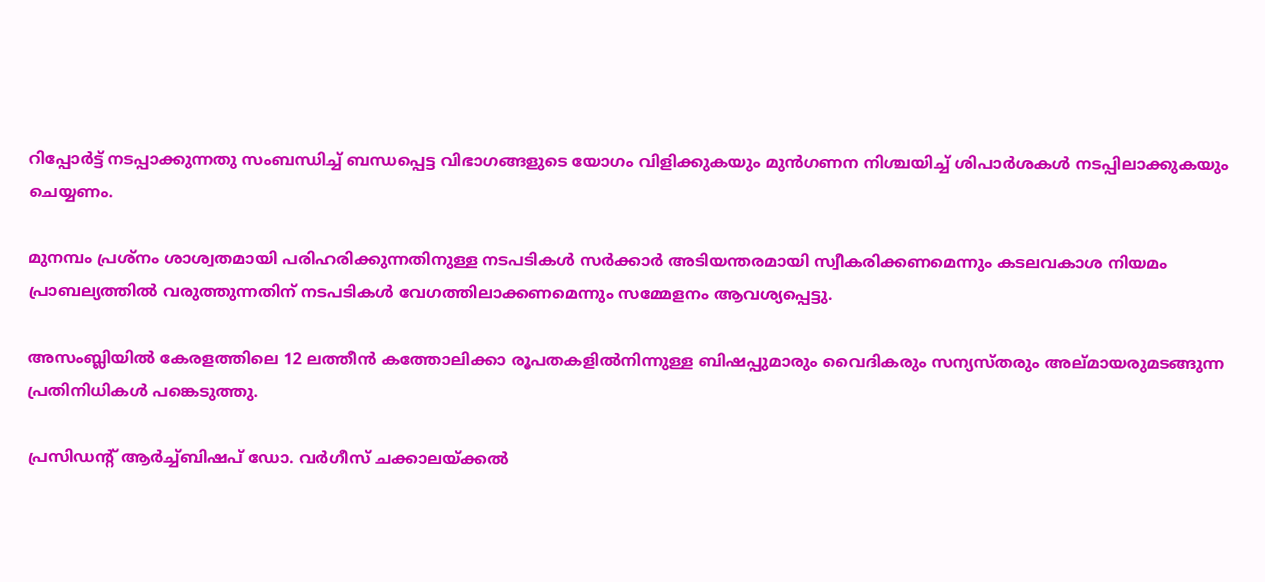റിപ്പോര്‍ട്ട് നടപ്പാക്കുന്നതു സംബന്ധിച്ച് ബന്ധപ്പെട്ട വിഭാഗങ്ങളുടെ യോഗം വിളിക്കുകയും മുന്‍ഗണന നിശ്ചയിച്ച് ശിപാര്‍ശകള്‍ നടപ്പിലാക്കുകയും ചെയ്യണം.

മുനമ്പം പ്രശ്‌നം ശാശ്വതമായി പരിഹരിക്കുന്നതിനുള്ള നടപടികൾ സര്‍ക്കാര്‍ അടിയന്തരമായി സ്വീകരിക്കണമെന്നും കടലവകാശ നിയമം പ്രാബല്യത്തില്‍ വരുത്തുന്നതിന് നടപടികള്‍ വേഗത്തിലാക്കണമെന്നും സമ്മേളനം ആവശ്യപ്പെട്ടു.

അസംബ്ലിയില്‍ കേരളത്തിലെ 12 ലത്തീന്‍ കത്തോലിക്കാ രൂപതകളില്‍നിന്നുള്ള ബിഷപ്പുമാരും വൈദികരും സന്യസ്തരും അല്മായരുമടങ്ങുന്ന പ്രതിനിധികള്‍ പങ്കെടുത്തു.

പ്രസിഡന്‍റ് ആര്‍ച്ച്ബിഷപ് ഡോ. വര്‍ഗീസ് ചക്കാലയ്ക്കല്‍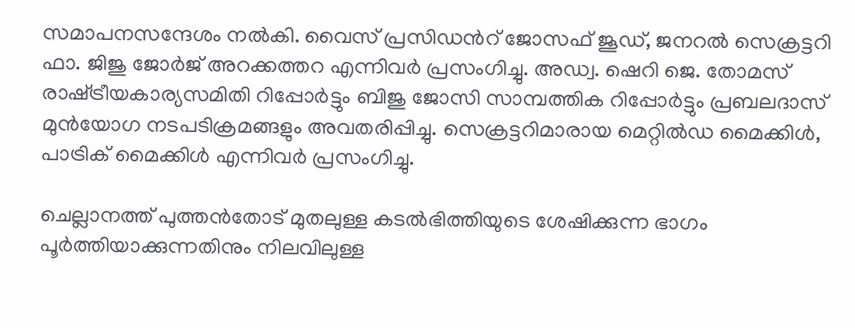സമാപനസന്ദേശം നല്‍കി. വൈസ് പ്രസിഡന്‍റ് ജോസഫ് ജൂഡ്, ജനറല്‍ സെക്രട്ടറി ഫാ. ജിജു ജോര്‍ജ് അറക്കത്തറ എന്നിവര്‍ പ്രസംഗിച്ചു. അഡ്വ. ഷെറി ജെ. തോമസ് രാഷ്‌ട്രീയകാര്യസമിതി റിപ്പോര്‍ട്ടും ബിജു ജോസി സാമ്പത്തിക റിപ്പോര്‍ട്ടും പ്രബലദാസ് മുന്‍യോഗ നടപടിക്രമങ്ങളും അവതരിപ്പിച്ചു. സെക്രട്ടറിമാരായ മെറ്റില്‍ഡ മൈക്കിള്‍, പാട്രിക് മൈക്കിള്‍ എന്നിവര്‍ പ്രസംഗിച്ചു.

ചെല്ലാനത്ത് പുത്തന്‍തോട് മുതലുള്ള കടല്‍ഭിത്തിയുടെ ശേഷിക്കുന്ന ഭാഗം പൂര്‍ത്തിയാക്കുന്നതിനും നിലവിലുള്ള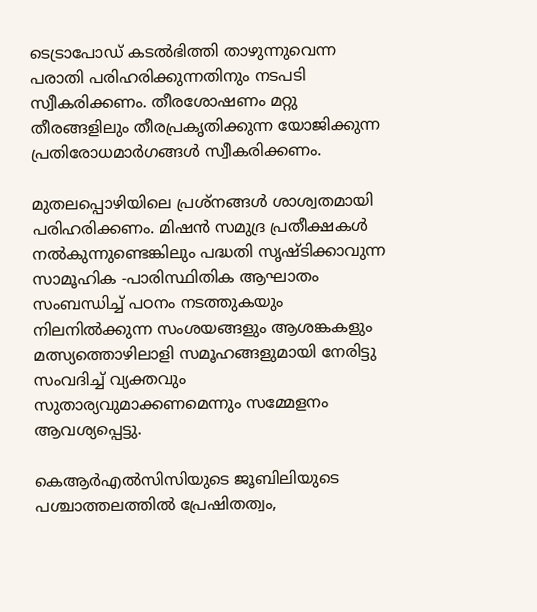ടെട്രാപോഡ് കടല്‍ഭിത്തി താഴുന്നുവെന്ന പരാതി പരിഹരിക്കുന്നതിനും നടപടി സ്വീകരിക്കണം. തീരശോഷണം മറ്റു തീരങ്ങളിലും തീരപ്രകൃതിക്കുന്ന യോജിക്കുന്ന പ്രതിരോധമാര്‍ഗങ്ങള്‍ സ്വീകരിക്കണം.

മുതലപ്പൊഴിയിലെ പ്രശ്‌നങ്ങള്‍ ശാശ്വതമായി പരിഹരിക്കണം. മിഷന്‍ സമുദ്ര പ്രതീക്ഷകള്‍ നല്‍കുന്നുണ്ടെങ്കിലും പദ്ധതി സൃഷ്‌ടിക്കാവുന്ന സാമൂഹിക -പാരിസ്ഥിതിക ആഘാതം സംബന്ധിച്ച് പഠനം നടത്തുകയും നിലനില്‍ക്കുന്ന സംശയങ്ങളും ആശങ്കകളും മത്സ്യത്തൊഴിലാളി സമൂഹങ്ങളുമായി നേരിട്ടു സംവദിച്ച് വ്യക്തവും സുതാര്യവുമാക്കണമെന്നും സമ്മേളനം ആവശ്യപ്പെട്ടു.

കെആര്‍എല്‍സിസിയുടെ ജൂബിലിയുടെ പശ്ചാത്തലത്തില്‍ പ്രേഷിതത്വം,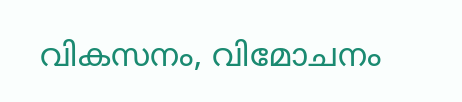വികസനം, വിമോചനം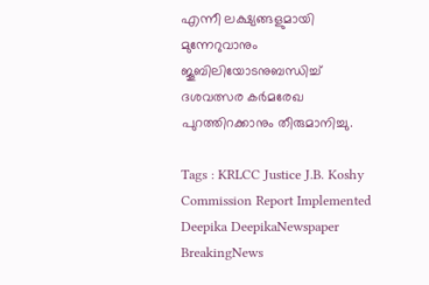എന്നീ ലക്ഷ്യങ്ങളുമായി മുന്നേറുവാനും ജൂബിലിയോടനുബന്ധിച്ച് ദശവത്സര കര്‍മരേഖ പുറത്തിറക്കാനും തീരുമാനിച്ചു.

Tags : KRLCC Justice J.B. Koshy Commission Report Implemented Deepika DeepikaNewspaper BreakingNews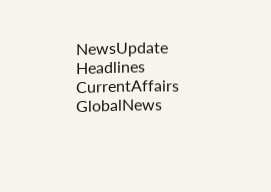NewsUpdate Headlines CurrentAffairs GlobalNews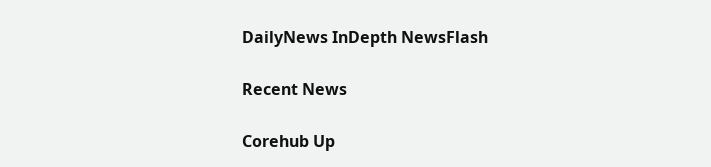DailyNews InDepth NewsFlash

Recent News

Corehub Up